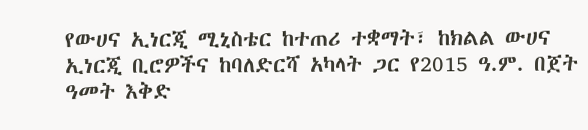የውሀና ኢነርጂ ሚኒስቴር ከተጠሪ ተቋማት፣ ከክልል ውሀና ኢነርጂ ቢሮዎችና ከባለድርሻ አካላት ጋር የ2015 ዓ.ም. በጀት ዓመት እቅድ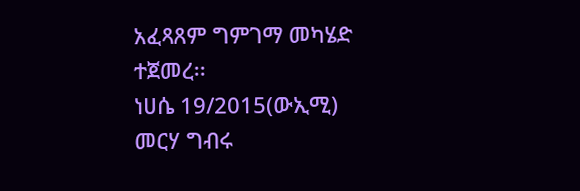አፈጻጸም ግምገማ መካሄድ ተጀመረ፡፡
ነሀሴ 19/2015(ውኢሚ) መርሃ ግብሩ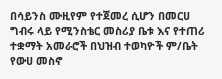በሳይንስ ሙዚየም የተጀመረ ሲሆን በመርሀ ግብሩ ላይ የሚንስቴር መስሪያ ቤቱ እና የተጠሪ ተቋማት አመራሮች በህዝብ ተወካዮች ም/ቤት የውሀ መስኖ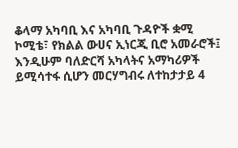ቆላማ አካባቢ እና አካባቢ ጉዳዮች ቋሚ ኮሚቴ፣ የክልል ውሀና ኢነርጂ ቢሮ አመራሮች፤ እንዲሁም ባለድርሻ አካላትና አማካሪዎች ይሚሳተፋ ሲሆን መርሃግብሩ ለተከታታይ 4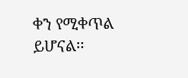ቀን የሚቀጥል ይሆናል፡፡